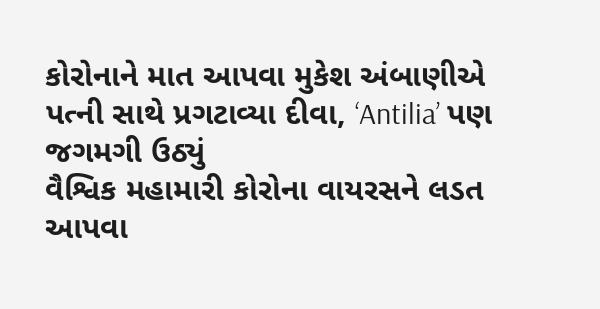કોરોનાને માત આપવા મુકેશ અંબાણીએ પત્ની સાથે પ્રગટાવ્યા દીવા, ‘Antilia’ પણ જગમગી ઉઠ્યું
વૈશ્વિક મહામારી કોરોના વાયરસને લડત આપવા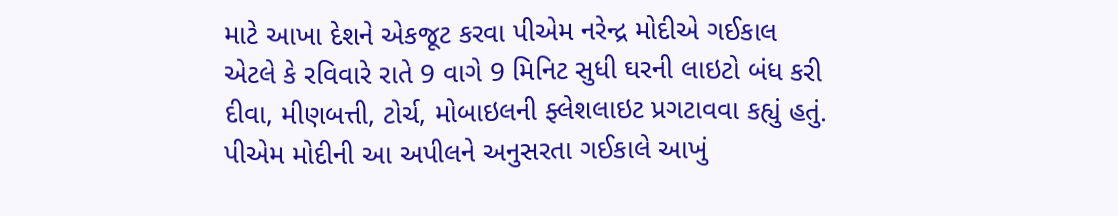માટે આખા દેશને એકજૂટ કરવા પીએમ નરેન્દ્ર મોદીએ ગઈકાલ એટલે કે રવિવારે રાતે 9 વાગે 9 મિનિટ સુધી ઘરની લાઇટો બંધ કરી દીવા, મીણબત્તી, ટોર્ચ, મોબાઇલની ફ્લેશલાઇટ પ્રગટાવવા કહ્યું હતું. પીએમ મોદીની આ અપીલને અનુસરતા ગઈકાલે આખું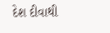દેશ દીવાથી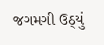જગમગી ઉઠ્યું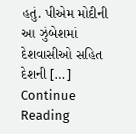હતું. પીએમ મોદીની આ ઝુંબેશમાં દેશવાસીઓ સહિત દેશની […]
Continue Reading